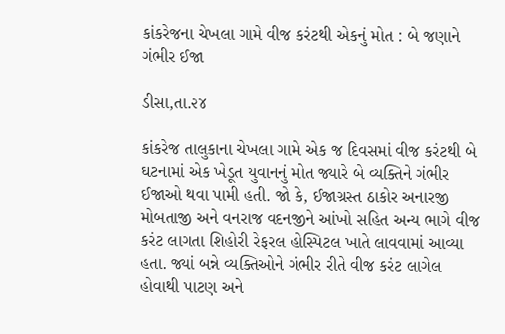કાંકરેજના ચેખલા ગામે વીજ કરંટથી એકનું મોત : બે જણાને ગંભીર ઈજા

ડીસા,તા.૨૪

કાંકરેજ તાલુકાના ચેખલા ગામે એક જ દિવસમાં વીજ કરંટથી બે ઘટનામાં એક ખેડૂત યુવાનનું મોત જ્યારે બે વ્યક્તિને ગંભીર ઈજાઓ થવા પામી હતી. જો કે, ઈજાગ્રસ્ત ઠાકોર અનારજી મોબતાજી અને વનરાજ વદનજીને આંખો સહિત અન્ય ભાગે વીજ કરંટ લાગતા શિહોરી રેફરલ હોસ્પિટલ ખાતે લાવવામાં આવ્યા હતા. જ્યાં બન્ને વ્યક્તિઓને ગંભીર રીતે વીજ કરંટ લાગેલ હોવાથી પાટણ અને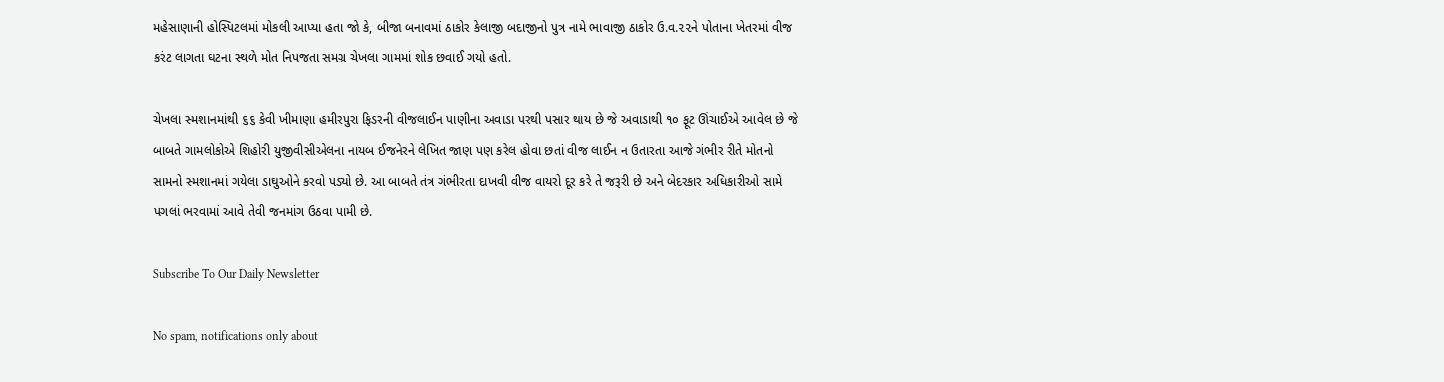મહેસાણાની હોસ્પિટલમાં મોકલી આપ્યા હતા જો કે, બીજા બનાવમાં ઠાકોર કેલાજી બદાજીનો પુત્ર નામે ભાવાજી ઠાકોર ઉ.વ.૨૨ને પોતાના ખેતરમાં વીજ કરંટ લાગતા ઘટના સ્થળે મોત નિપજતા સમગ્ર ચેખલા ગામમાં શોક છવાઈ ગયો હતો.

ચેખલા સ્મશાનમાંથી ૬૬ કેવી ખીમાણા હમીરપુરા ફિડરની વીજલાઈન પાણીના અવાડા પરથી પસાર થાય છે જે અવાડાથી ૧૦ ફૂટ ઊંચાઈએ આવેલ છે જે બાબતે ગામલોકોએ શિહોરી યુજીવીસીએલના નાયબ ઈજનેરને લેખિત જાણ પણ કરેલ હોવા છતાં વીજ લાઈન ન ઉતારતા આજે ગંભીર રીતે મોતનો સામનો સ્મશાનમાં ગયેલા ડાઘુઓને કરવો પડ્યો છે. આ બાબતે તંત્ર ગંભીરતા દાખવી વીજ વાયરો દૂર કરે તે જરૂરી છે અને બેદરકાર અધિકારીઓ સામે પગલાં ભરવામાં આવે તેવી જનમાંગ ઉઠવા પામી છે.

Subscribe To Our Daily Newsletter

No spam, notifications only about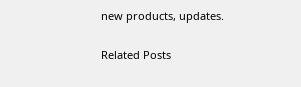new products, updates.

Related Posts